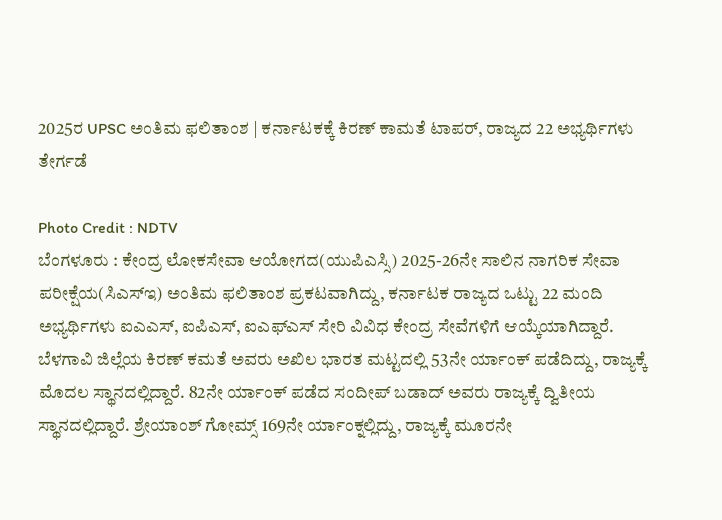2025ರ UPSC ಅಂತಿಮ ಫಲಿತಾಂಶ | ಕರ್ನಾಟಕಕ್ಕೆ ಕಿರಣ್ ಕಾಮತೆ ಟಾಪರ್, ರಾಜ್ಯದ 22 ಅಭ್ಯರ್ಥಿಗಳು ತೇರ್ಗಡೆ

Photo Credit : NDTV
ಬೆಂಗಳೂರು : ಕೇಂದ್ರ ಲೋಕಸೇವಾ ಆಯೋಗದ(ಯುಪಿಎಸ್ಸಿ) 2025-26ನೇ ಸಾಲಿನ ನಾಗರಿಕ ಸೇವಾ ಪರೀಕ್ಷೆಯ(ಸಿಎಸ್ಇ) ಅಂತಿಮ ಫಲಿತಾಂಶ ಪ್ರಕಟವಾಗಿದ್ದು, ಕರ್ನಾಟಕ ರಾಜ್ಯದ ಒಟ್ಟು 22 ಮಂದಿ ಅಭ್ಯರ್ಥಿಗಳು ಐಎಎಸ್, ಐಪಿಎಸ್, ಐಎಫ್ಎಸ್ ಸೇರಿ ವಿವಿಧ ಕೇಂದ್ರ ಸೇವೆಗಳಿಗೆ ಆಯ್ಕೆಯಾಗಿದ್ದಾರೆ.
ಬೆಳಗಾವಿ ಜಿಲ್ಲೆಯ ಕಿರಣ್ ಕಮತೆ ಅವರು ಅಖಿಲ ಭಾರತ ಮಟ್ಟದಲ್ಲಿ 53ನೇ ರ್ಯಾಂಕ್ ಪಡೆದಿದ್ದು, ರಾಜ್ಯಕ್ಕೆ ಮೊದಲ ಸ್ಥಾನದಲ್ಲಿದ್ದಾರೆ. 82ನೇ ರ್ಯಾಂಕ್ ಪಡೆದ ಸಂದೀಪ್ ಬಡಾದ್ ಅವರು ರಾಜ್ಯಕ್ಕೆ ದ್ವಿತೀಯ ಸ್ಥಾನದಲ್ಲಿದ್ದಾರೆ. ಶ್ರೇಯಾಂಶ್ ಗೋಮ್ಸ್ 169ನೇ ರ್ಯಾಂಕ್ನಲ್ಲಿದ್ದು, ರಾಜ್ಯಕ್ಕೆ ಮೂರನೇ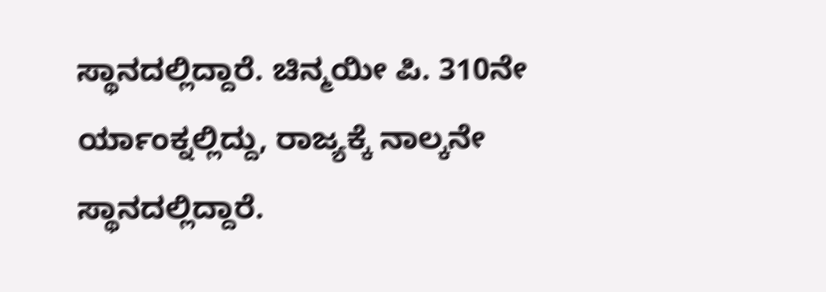ಸ್ಥಾನದಲ್ಲಿದ್ದಾರೆ. ಚಿನ್ಮಯೀ ಪಿ. 310ನೇ ರ್ಯಾಂಕ್ನಲ್ಲಿದ್ದು, ರಾಜ್ಯಕ್ಕೆ ನಾಲ್ಕನೇ ಸ್ಥಾನದಲ್ಲಿದ್ದಾರೆ.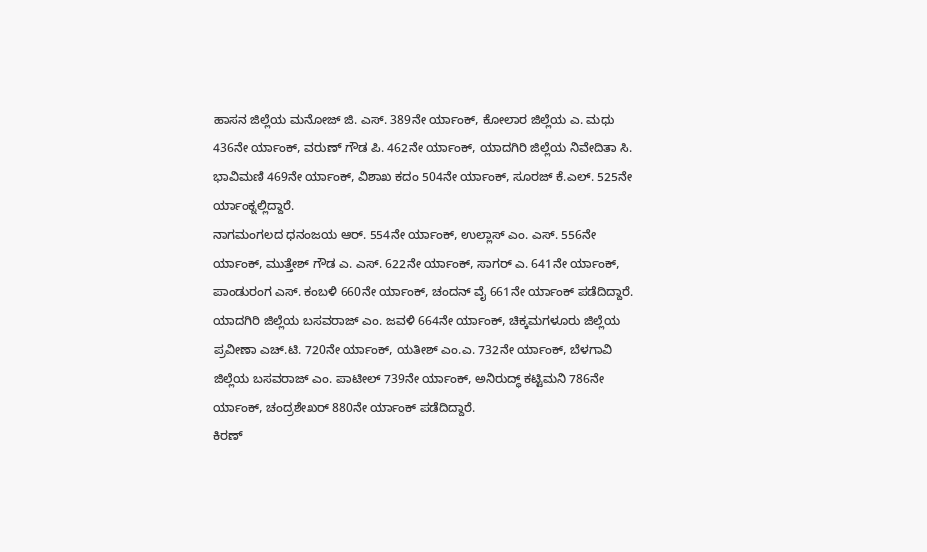ಹಾಸನ ಜಿಲ್ಲೆಯ ಮನೋಜ್ ಜಿ. ಎಸ್. 389ನೇ ರ್ಯಾಂಕ್, ಕೋಲಾರ ಜಿಲ್ಲೆಯ ಎ. ಮಧು 436ನೇ ರ್ಯಾಂಕ್, ವರುಣ್ ಗೌಡ ಪಿ. 462ನೇ ರ್ಯಾಂಕ್, ಯಾದಗಿರಿ ಜಿಲ್ಲೆಯ ನಿವೇದಿತಾ ಸಿ. ಭಾವಿಮಣಿ 469ನೇ ರ್ಯಾಂಕ್, ವಿಶಾಖ ಕದಂ 504ನೇ ರ್ಯಾಂಕ್, ಸೂರಜ್ ಕೆ.ಎಲ್. 525ನೇ ರ್ಯಾಂಕ್ನಲ್ಲಿದ್ದಾರೆ.
ನಾಗಮಂಗಲದ ಧನಂಜಯ ಆರ್. 554ನೇ ರ್ಯಾಂಕ್, ಉಲ್ಲಾಸ್ ಎಂ. ಎಸ್. 556ನೇ ರ್ಯಾಂಕ್, ಮುತ್ತೇಶ್ ಗೌಡ ಎ. ಎಸ್. 622ನೇ ರ್ಯಾಂಕ್, ಸಾಗರ್ ಎ. 641ನೇ ರ್ಯಾಂಕ್, ಪಾಂಡುರಂಗ ಎಸ್. ಕಂಬಳಿ 660ನೇ ರ್ಯಾಂಕ್, ಚಂದನ್ ವೈ 661ನೇ ರ್ಯಾಂಕ್ ಪಡೆದಿದ್ದಾರೆ.
ಯಾದಗಿರಿ ಜಿಲ್ಲೆಯ ಬಸವರಾಜ್ ಎಂ. ಜವಳಿ 664ನೇ ರ್ಯಾಂಕ್, ಚಿಕ್ಕಮಗಳೂರು ಜಿಲ್ಲೆಯ ಪ್ರವೀಣಾ ಎಚ್.ಟಿ. 720ನೇ ರ್ಯಾಂಕ್, ಯತೀಶ್ ಎಂ.ಎ. 732ನೇ ರ್ಯಾಂಕ್, ಬೆಳಗಾವಿ ಜಿಲ್ಲೆಯ ಬಸವರಾಜ್ ಎಂ. ಪಾಟೀಲ್ 739ನೇ ರ್ಯಾಂಕ್, ಅನಿರುದ್ಧ್ ಕಟ್ಟಿಮನಿ 786ನೇ ರ್ಯಾಂಕ್, ಚಂದ್ರಶೇಖರ್ 880ನೇ ರ್ಯಾಂಕ್ ಪಡೆದಿದ್ದಾರೆ.
ಕಿರಣ್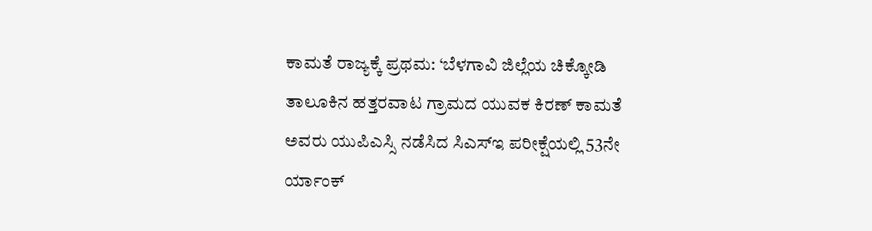ಕಾಮತೆ ರಾಜ್ಯಕ್ಕೆ ಪ್ರಥಮ: ‘ಬೆಳಗಾವಿ ಜಿಲ್ಲೆಯ ಚಿಕ್ಕೋಡಿ ತಾಲೂಕಿನ ಹತ್ತರವಾಟ ಗ್ರಾಮದ ಯುವಕ ಕಿರಣ್ ಕಾಮತೆ ಅವರು ಯುಪಿಎಸ್ಸಿ ನಡೆಸಿದ ಸಿಎಸ್ಇ ಪರೀಕ್ಷೆಯಲ್ಲಿ 53ನೇ ರ್ಯಾಂಕ್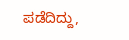ಪಡೆದಿದ್ದು,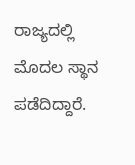ರಾಜ್ಯದಲ್ಲಿ ಮೊದಲ ಸ್ಥಾನ ಪಡೆದಿದ್ದಾರೆ.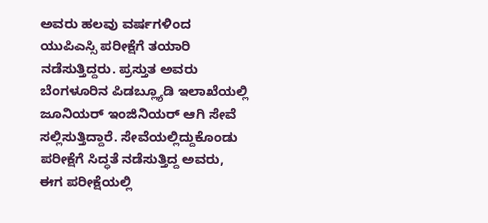ಅವರು ಹಲವು ವರ್ಷಗಳಿಂದ ಯುಪಿಎಸ್ಸಿ ಪರೀಕ್ಷೆಗೆ ತಯಾರಿ ನಡೆಸುತ್ತಿದ್ದರು. ಪ್ರಸ್ತುತ ಅವರು ಬೆಂಗಳೂರಿನ ಪಿಡಬ್ಲ್ಯೂಡಿ ಇಲಾಖೆಯಲ್ಲಿ ಜೂನಿಯರ್ ಇಂಜಿನಿಯರ್ ಆಗಿ ಸೇವೆ ಸಲ್ಲಿಸುತ್ತಿದ್ದಾರೆ. ಸೇವೆಯಲ್ಲಿದ್ದುಕೊಂಡು ಪರೀಕ್ಷೆಗೆ ಸಿದ್ಧತೆ ನಡೆಸುತ್ತಿದ್ದ ಅವರು, ಈಗ ಪರೀಕ್ಷೆಯಲ್ಲಿ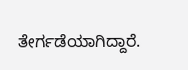ತೇರ್ಗಡೆಯಾಗಿದ್ದಾರೆ.